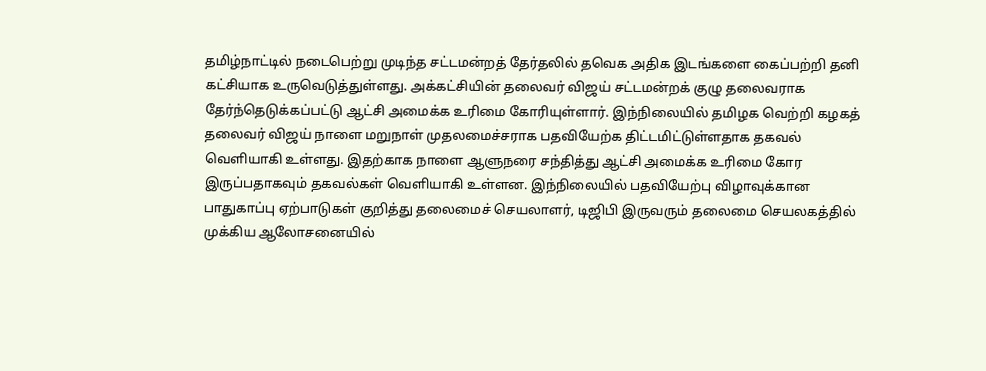தமிழ்நாட்டில் நடைபெற்று முடிந்த சட்டமன்றத் தேர்தலில் தவெக அதிக இடங்களை கைப்பற்றி தனி கட்சியாக உருவெடுத்துள்ளது. அக்கட்சியின் தலைவர் விஜய் சட்டமன்றக் குழு தலைவராக தேர்ந்தெடுக்கப்பட்டு ஆட்சி அமைக்க உரிமை கோரியுள்ளார். இந்நிலையில் தமிழக வெற்றி கழகத் தலைவர் விஜய் நாளை மறுநாள் முதலமைச்சராக பதவியேற்க திட்டமிட்டுள்ளதாக தகவல் வெளியாகி உள்ளது. இதற்காக நாளை ஆளுநரை சந்தித்து ஆட்சி அமைக்க உரிமை கோர இருப்பதாகவும் தகவல்கள் வெளியாகி உள்ளன. இந்நிலையில் பதவியேற்பு விழாவுக்கான பாதுகாப்பு ஏற்பாடுகள் குறித்து தலைமைச் செயலாளர், டிஜிபி இருவரும் தலைமை செயலகத்தில் முக்கிய ஆலோசனையில்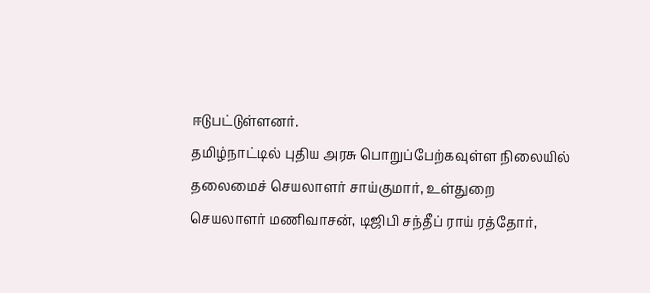ஈடுபட்டுள்ளனர்.
தமிழ்நாட்டில் புதிய அரசு பொறுப்பேற்கவுள்ள நிலையில் தலைமைச் செயலாளர் சாய்குமார், உள்துறை செயலாளர் மணிவாசன், டிஜிபி சந்தீப் ராய் ரத்தோர்,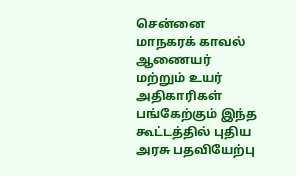சென்னை மாநகரக் காவல் ஆணையர் மற்றும் உயர் அதிகாரிகள் பங்கேற்கும் இந்த கூட்டத்தில் புதிய அரசு பதவியேற்பு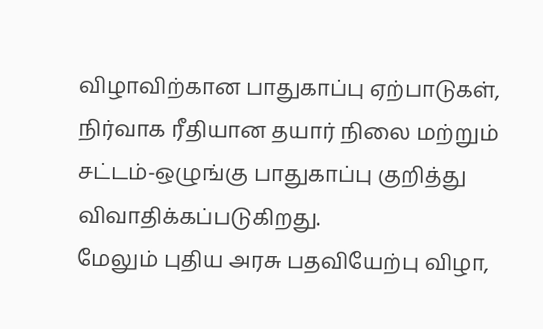விழாவிற்கான பாதுகாப்பு ஏற்பாடுகள், நிர்வாக ரீதியான தயார் நிலை மற்றும் சட்டம்-ஒழுங்கு பாதுகாப்பு குறித்து விவாதிக்கப்படுகிறது.
மேலும் புதிய அரசு பதவியேற்பு விழா,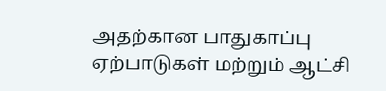அதற்கான பாதுகாப்பு ஏற்பாடுகள் மற்றும் ஆட்சி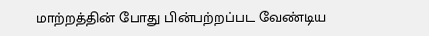மாற்றத்தின் போது பின்பற்றப்பட வேண்டிய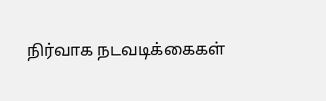நிர்வாக நடவடிக்கைகள்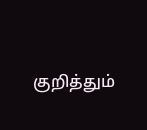குறித்தும்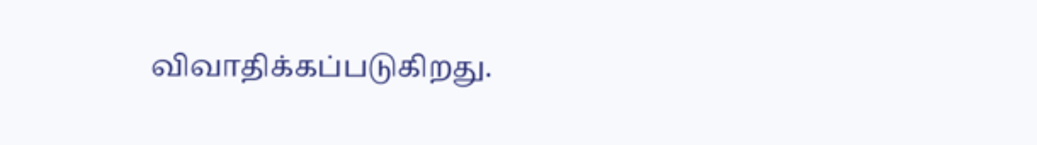விவாதிக்கப்படுகிறது.